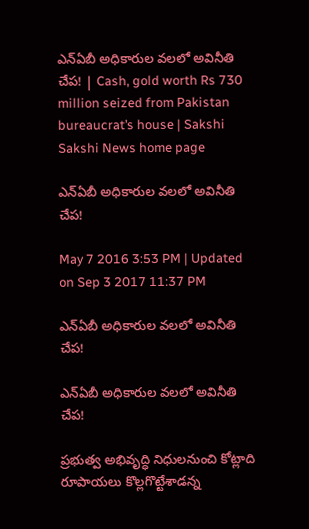ఎన్ఏబీ అధికారుల వలలో అవినీతి చేప! | Cash, gold worth Rs 730 million seized from Pakistan bureaucrat’s house | Sakshi
Sakshi News home page

ఎన్ఏబీ అధికారుల వలలో అవినీతి చేప!

May 7 2016 3:53 PM | Updated on Sep 3 2017 11:37 PM

ఎన్ఏబీ అధికారుల వలలో అవినీతి చేప!

ఎన్ఏబీ అధికారుల వలలో అవినీతి చేప!

ప్రభుత్వ అభివృద్ధి నిధులనుంచి కోట్లాది రూపాయలు కొల్లగొట్టేశాడన్న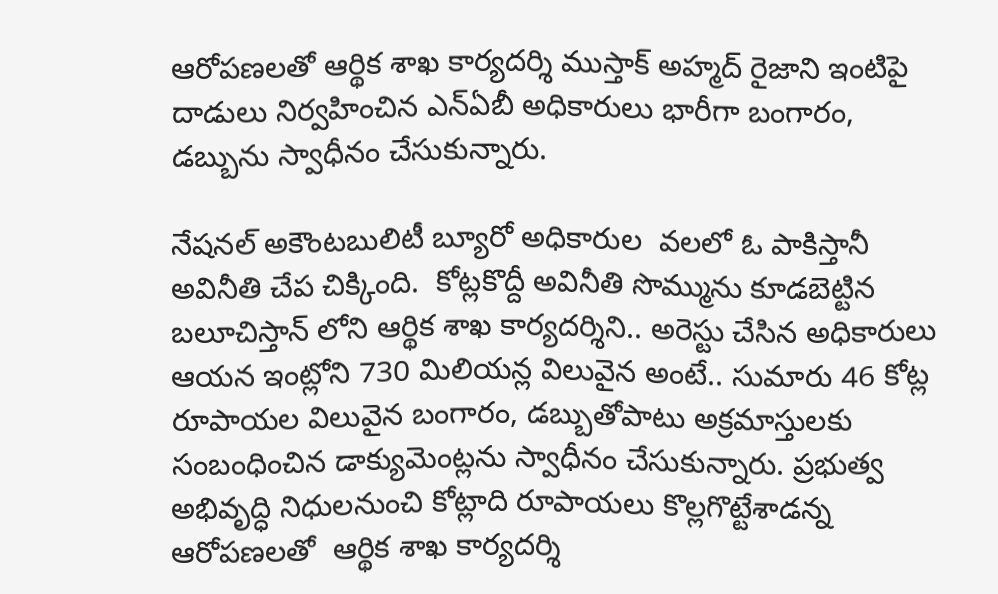ఆరోపణలతో ఆర్థిక శాఖ కార్యదర్శి ముస్తాక్ అహ్మద్ రైజాని ఇంటిపై దాడులు నిర్వహించిన ఎన్ఏబీ అధికారులు భారీగా బంగారం, డబ్బును స్వాధీనం చేసుకున్నారు.

నేషనల్ అకౌంటబులిటీ బ్యూరో అధికారుల  వలలో ఓ పాకిస్తానీ అవినీతి చేప చిక్కింది.  కోట్లకొద్దీ అవినీతి సొమ్మును కూడబెట్టిన బలూచిస్తాన్ లోని ఆర్థిక శాఖ కార్యదర్శిని.. అరెస్టు చేసిన అధికారులు ఆయన ఇంట్లోని 730 మిలియన్ల విలువైన అంటే.. సుమారు 46 కోట్ల రూపాయల విలువైన బంగారం, డబ్బుతోపాటు అక్రమాస్తులకు సంబంధించిన డాక్యుమెంట్లను స్వాధీనం చేసుకున్నారు. ప్రభుత్వ అభివృద్ధి నిధులనుంచి కోట్లాది రూపాయలు కొల్లగొట్టేశాడన్న ఆరోపణలతో  ఆర్థిక శాఖ కార్యదర్శి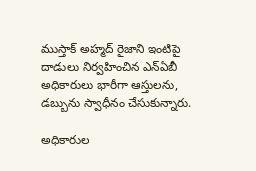ముస్తాక్ అహ్మద్ రైజాని ఇంటిపై దాడులు నిర్వహించిన ఎన్ఏబీ అధికారులు భారీగా ఆస్తులను, డబ్బును స్వాధీనం చేసుకున్నారు.

అధికారుల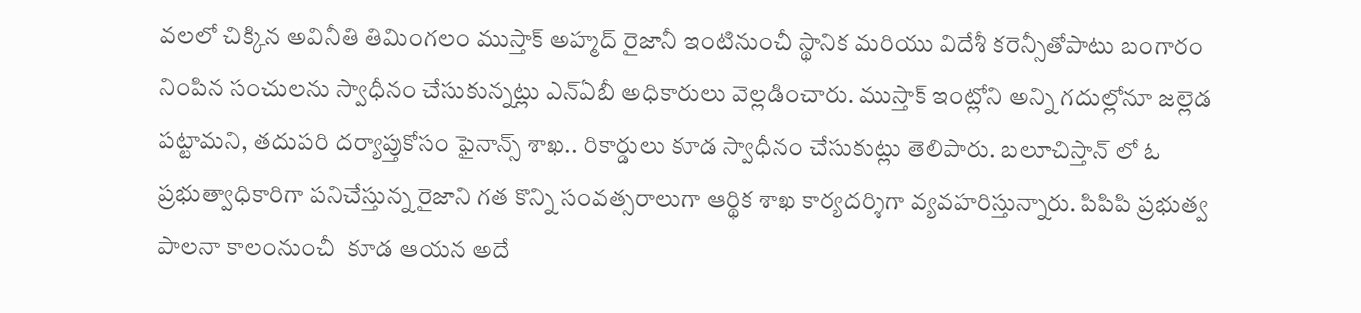వలలో చిక్కిన అవినీతి తిమింగలం ముస్తాక్ అహ్మద్ రైజానీ ఇంటినుంచీ స్థానిక మరియు విదేశీ కరెన్సీతోపాటు బంగారం నింపిన సంచులను స్వాధీనం చేసుకున్నట్లు ఎన్ఏబీ అధికారులు వెల్లడించారు. ముస్తాక్ ఇంట్లోని అన్ని గదుల్లోనూ జల్లెడ పట్టామని, తదుపరి దర్యాప్తుకోసం ఫైనాన్స్ శాఖ.. రికార్డులు కూడ స్వాధీనం చేసుకుట్లు తెలిపారు. బలూచిస్తాన్ లో ఓ ప్రభుత్వాధికారిగా పనిచేస్తున్న రైజాని గత కొన్ని సంవత్సరాలుగా ఆర్థిక శాఖ కార్యదర్శిగా వ్యవహరిస్తున్నారు. పిపిపి ప్రభుత్వ పాలనా కాలంనుంచీ  కూడ ఆయన అదే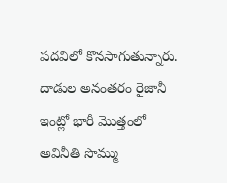పదవిలో కొనసాగుతున్నారు. దాడుల అనంతరం రైజానీ ఇంట్లో భారీ మొత్తంలో అవినీతి సొమ్ము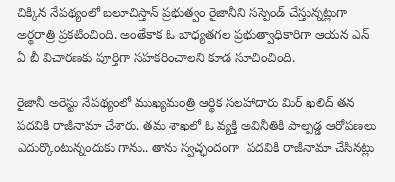చిక్కిన నేపథ్యంలో బలూచిస్తాన్ ప్రభుత్వం రైజానీని సస్పెండ్ చేస్తున్నట్లుగా అర్థరాత్రి ప్రకటించింది. అంతేకాక ఓ బాధ్యతగల ప్రభుత్వాధికారిగా ఆయన ఎన్ ఏ బీ విచారణకు పూర్తిగా సహకరించాలని కూడ సూచించింది.

రైజానీ అరెస్టు నేపథ్యంలో ముఖ్యమంత్రి ఆర్థిక సలహాదారు మిర్ ఖలిద్ తన పదవికి రాజీనామా చేశారు. తమ శాఖలో ఓ వ్యక్తి అవినీతికి పాల్పడ్డ ఆరోపణలు ఎదుర్కొంటున్నందుకు గాను.. తాను స్వచ్ఛందంగా  పదవికి రాజీనామా చేసినట్లు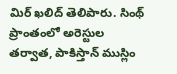మిర్ ఖలిద్ తెలిపారు. సింథ్ ప్రాంతంలో అరెస్టుల తర్వాత, పాకిస్తాన్ ముస్లిం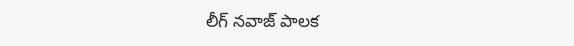లీగ్ నవాజ్ పాలక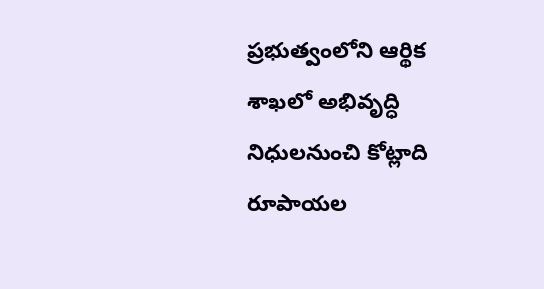ప్రభుత్వంలోని ఆర్థిక శాఖలో అభివృద్ధి నిధులనుంచి కోట్లాది రూపాయల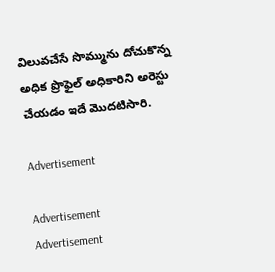విలువచేసే సొమ్మును దోచుకొన్న అధిక ప్రొఫైల్ అధికారిని అరెస్టు చేయడం ఇదే మొదటిసారి.

Advertisement

Advertisement
Advertisement